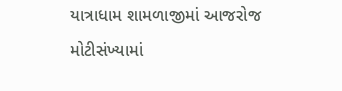યાત્રાધામ શામળાજીમાં આજરોજ મોટીસંખ્યામાં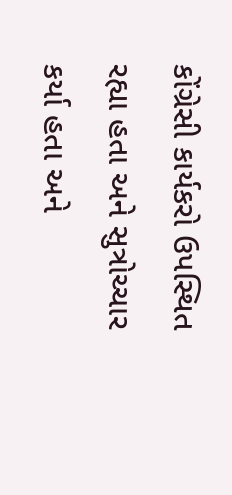કોંગ્રેસી કાર્યકરો ઉપસ્થિત રહ્યા હતા અને સુત્રોચ્ચાર કર્યા હતા અને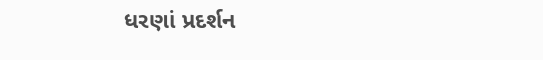ધરણાં પ્રદર્શન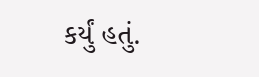કર્યું હતું.